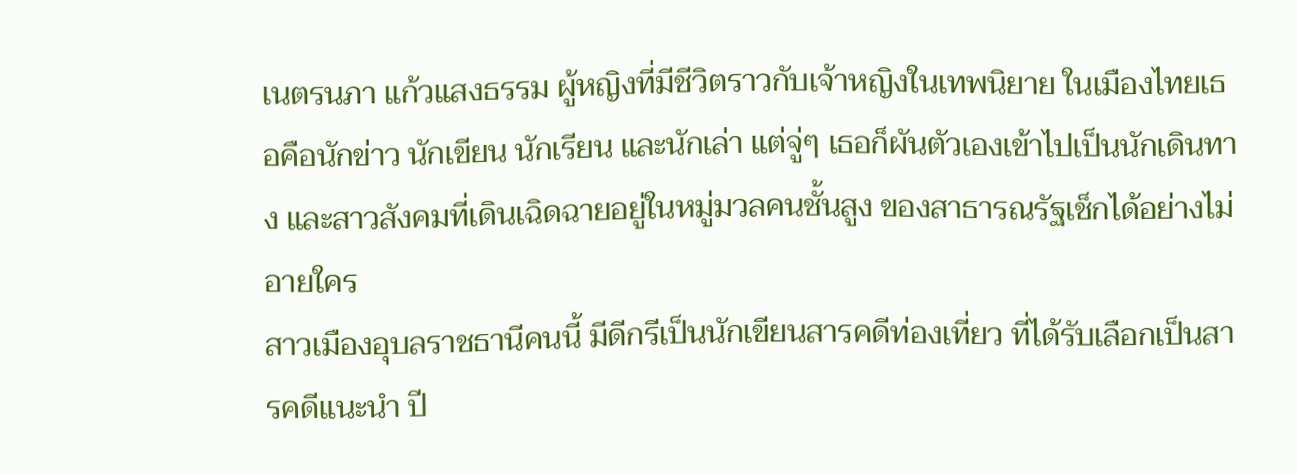เนตรนภา แก้วแสงธรรม ผู้หญิงที่มีชีวิตราวกับเจ้าหญิงในเทพนิยาย ในเมืองไทยเธอคือนักข่าว นักเขียน นักเรียน และนักเล่า แต่จู่ๆ เธอก็ผันตัวเองเข้าไปเป็นนักเดินทาง และสาวสังคมที่เดินเฉิดฉายอยู่ในหมู่มวลคนชั้นสูง ของสาธารณรัฐเช็กได้อย่างไม่อายใคร
สาวเมืองอุบลราชธานีคนนี้ มีดีกรีเป็นนักเขียนสารคดีท่องเที่ยว ที่ได้รับเลือกเป็นสารคดีแนะนำ ปี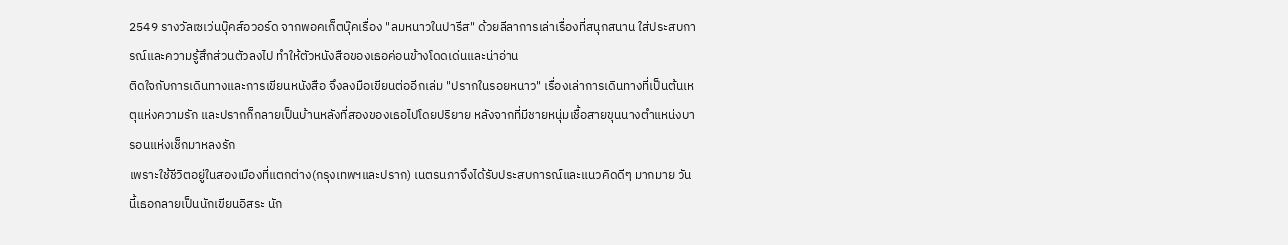2549 รางวัลเซเว่นบุ๊คส์อวอร์ด จากพอคเก็ตบุ๊คเรื่อง "ลมหนาวในปารีส" ด้วยลีลาการเล่าเรื่องที่สนุกสนาน ใส่ประสบการณ์และความรู้สึกส่วนตัวลงไป ทำให้ตัวหนังสือของเธอค่อนข้างโดดเด่นและน่าอ่าน
ติดใจกับการเดินทางและการเขียนหนังสือ จึงลงมือเขียนต่ออีกเล่ม "ปรากในรอยหนาว" เรื่องเล่าการเดินทางที่เป็นต้นเหตุแห่งความรัก และปรากก็กลายเป็นบ้านหลังที่สองของเธอไปโดยปริยาย หลังจากที่มีชายหนุ่มเชื้อสายขุนนางตำแหน่งบารอนแห่งเช็กมาหลงรัก
เพราะใช้ชีวิตอยู่ในสองเมืองที่แตกต่าง(กรุงเทพฯและปราก) เนตรนภาจึงได้รับประสบการณ์และแนวคิดดีๆ มากมาย วันนี้เธอกลายเป็นนักเขียนอิสระ นัก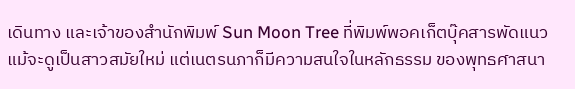เดินทาง และเจ้าของสำนักพิมพ์ Sun Moon Tree ที่พิมพ์พอคเก็ตบุ๊คสารพัดแนว
แม้จะดูเป็นสาวสมัยใหม่ แต่เนตรนภาก็มีความสนใจในหลักธรรม ของพุทธศาสนา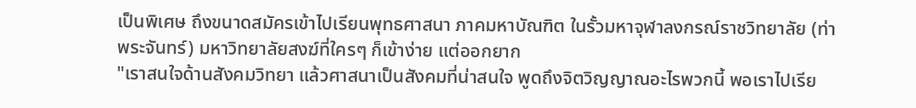เป็นพิเศษ ถึงขนาดสมัครเข้าไปเรียนพุทธศาสนา ภาคมหาบัณฑิต ในรั้วมหาจุฬาลงกรณ์ราชวิทยาลัย (ท่าพระจันทร์) มหาวิทยาลัยสงฆ์ที่ใครๆ ก็เข้าง่าย แต่ออกยาก
"เราสนใจด้านสังคมวิทยา แล้วศาสนาเป็นสังคมที่น่าสนใจ พูดถึงจิตวิญญาณอะไรพวกนี้ พอเราไปเรีย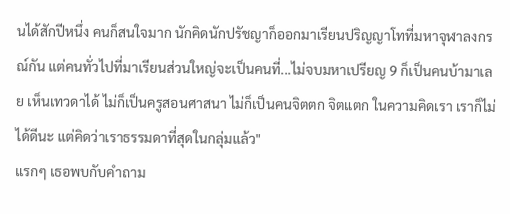นได้สักปีหนึ่ง คนก็สนใจมาก นักคิดนักปรัชญาก็ออกมาเรียนปริญญาโทที่มหาจุฬาลงกรณ์กัน แต่คนทั่วไปที่มาเรียนส่วนใหญ่จะเป็นคนที่...ไม่จบมหาเปรียญ 9 ก็เป็นคนบ้ามาเลย เห็นเทวดาได้ ไม่ก็เป็นครูสอนศาสนา ไม่ก็เป็นคนจิตตก จิตแตก ในความคิดเรา เราก็ไม่ได้ดีนะ แต่คิดว่าเราธรรมดาที่สุดในกลุ่มแล้ว"
แรกๆ เธอพบกับคำถาม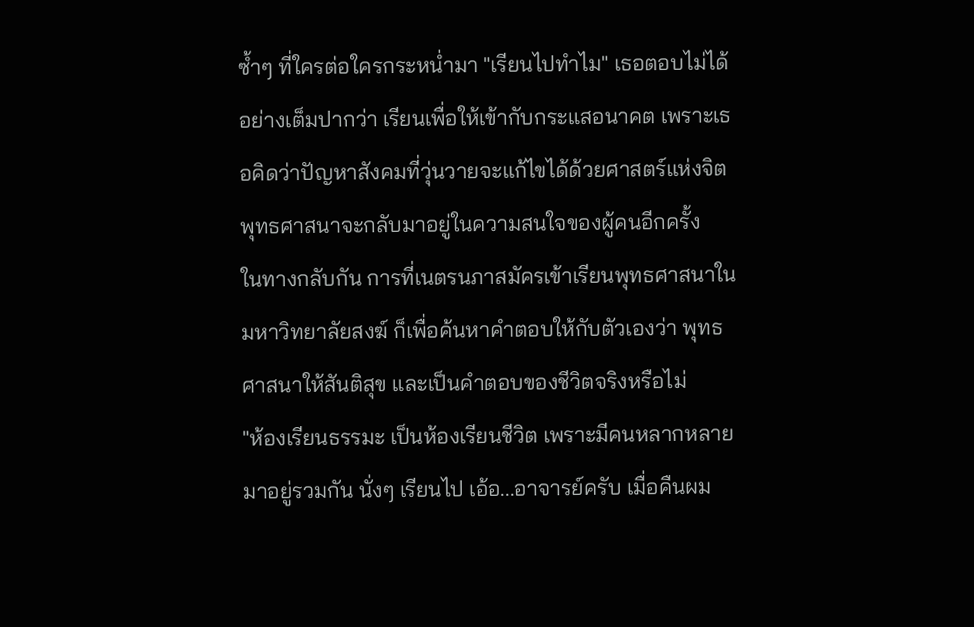ซ้ำๆ ที่ใครต่อใครกระหน่ำมา "เรียนไปทำไม" เธอตอบไม่ได้อย่างเต็มปากว่า เรียนเพื่อให้เข้ากับกระแสอนาคต เพราะเธอคิดว่าปัญหาสังคมที่วุ่นวายจะแก้ไขได้ด้วยศาสตร์แห่งจิต พุทธศาสนาจะกลับมาอยู่ในความสนใจของผู้คนอีกครั้ง
ในทางกลับกัน การที่เนตรนภาสมัครเข้าเรียนพุทธศาสนาในมหาวิทยาลัยสงฆ์ ก็เพื่อค้นหาคำตอบให้กับตัวเองว่า พุทธศาสนาให้สันติสุข และเป็นคำตอบของชีวิตจริงหรือไม่
"ห้องเรียนธรรมะ เป็นห้องเรียนชีวิต เพราะมีคนหลากหลายมาอยู่รวมกัน นั่งๆ เรียนไป เอ้อ...อาจารย์ครับ เมื่อคืนผม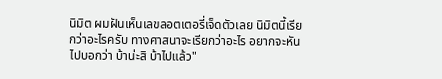นิมิต ผมฝันเห็นเลขลอตเตอรี่เจ็ดตัวเลย นิมิตนี้เรียกว่าอะไรครับ ทางศาสนาจะเรียกว่าอะไร อยากจะหันไปบอกว่า บ้าน่ะสิ บ้าไปแล้ว"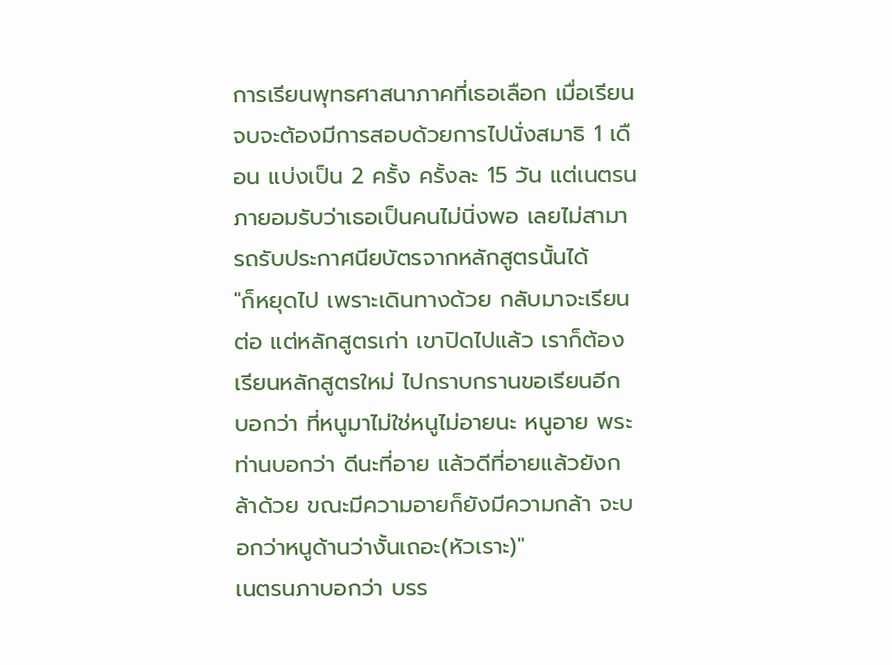การเรียนพุทธศาสนาภาคที่เธอเลือก เมื่อเรียนจบจะต้องมีการสอบด้วยการไปนั่งสมาธิ 1 เดือน แบ่งเป็น 2 ครั้ง ครั้งละ 15 วัน แต่เนตรนภายอมรับว่าเธอเป็นคนไม่นิ่งพอ เลยไม่สามารถรับประกาศนียบัตรจากหลักสูตรนั้นได้
"ก็หยุดไป เพราะเดินทางด้วย กลับมาจะเรียนต่อ แต่หลักสูตรเก่า เขาปิดไปแล้ว เราก็ต้องเรียนหลักสูตรใหม่ ไปกราบกรานขอเรียนอีก บอกว่า ที่หนูมาไม่ใช่หนูไม่อายนะ หนูอาย พระท่านบอกว่า ดีนะที่อาย แล้วดีที่อายแล้วยังกล้าด้วย ขณะมีความอายก็ยังมีความกล้า จะบอกว่าหนูด้านว่างั้นเถอะ(หัวเราะ)"
เนตรนภาบอกว่า บรร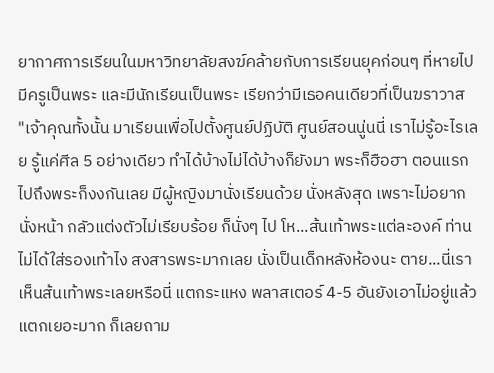ยากาศการเรียนในมหาวิทยาลัยสงฆ์คล้ายกับการเรียนยุคก่อนๆ ที่หายไป มีครูเป็นพระ และมีนักเรียนเป็นพระ เรียกว่ามีเธอคนเดียวที่เป็นฆราวาส
"เจ้าคุณทั้งนั้น มาเรียนเพื่อไปตั้งศูนย์ปฏิบัติ ศูนย์สอนนู่นนี่ เราไม่รู้อะไรเลย รู้แค่ศีล 5 อย่างเดียว ทำได้บ้างไม่ได้บ้างก็ยังมา พระก็ฮือฮา ตอนแรกไปถึงพระก็งงกันเลย มีผู้หญิงมานั่งเรียนด้วย นั่งหลังสุด เพราะไม่อยากนั่งหน้า กลัวแต่งตัวไม่เรียบร้อย ก็นั่งๆ ไป โห...ส้นเท้าพระแต่ละองค์ ท่านไม่ได้ใส่รองเท้าไง สงสารพระมากเลย นั่งเป็นเด็กหลังห้องนะ ตาย...นี่เราเห็นส้นเท้าพระเลยหรือนี่ แตกระแหง พลาสเตอร์ 4-5 อันยังเอาไม่อยู่แล้วแตกเยอะมาก ก็เลยถาม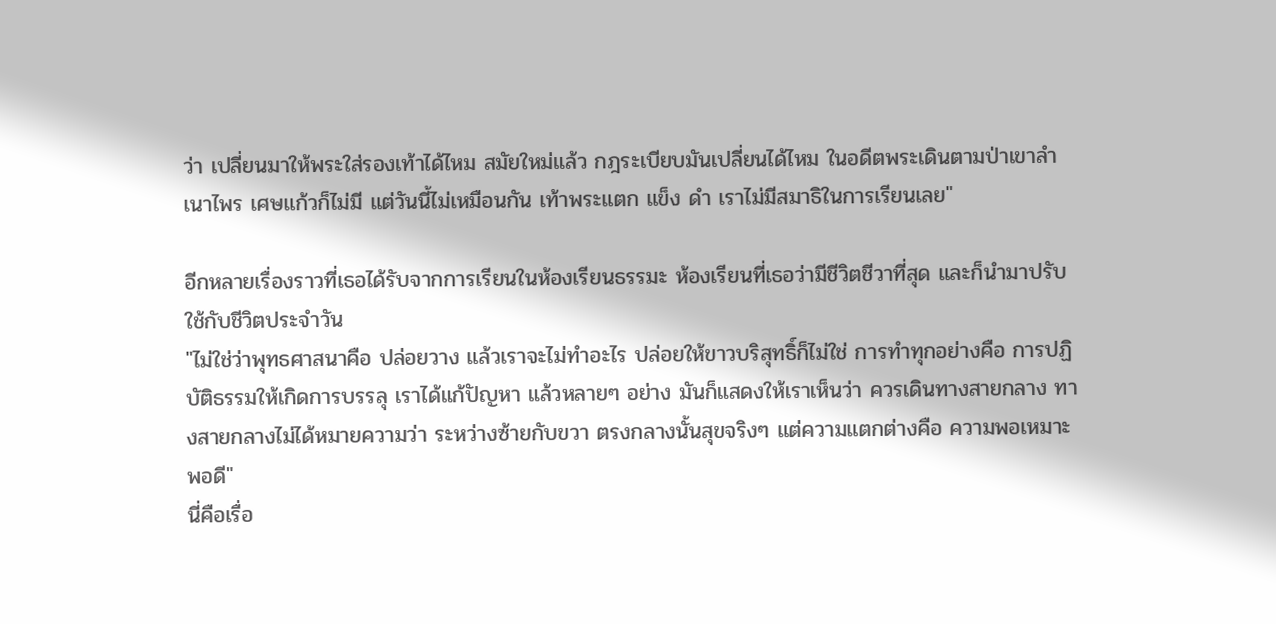ว่า เปลี่ยนมาให้พระใส่รองเท้าได้ไหม สมัยใหม่แล้ว กฎระเบียบมันเปลี่ยนได้ไหม ในอดีตพระเดินตามป่าเขาลำเนาไพร เศษแก้วก็ไม่มี แต่วันนี้ไม่เหมือนกัน เท้าพระแตก แข็ง ดำ เราไม่มีสมาธิในการเรียนเลย"

อีกหลายเรื่องราวที่เธอได้รับจากการเรียนในห้องเรียนธรรมะ ห้องเรียนที่เธอว่ามีชีวิตชีวาที่สุด และก็นำมาปรับใช้กับชีวิตประจำวัน
"ไม่ใช่ว่าพุทธศาสนาคือ ปล่อยวาง แล้วเราจะไม่ทำอะไร ปล่อยให้ขาวบริสุทธิ์ก็ไม่ใช่ การทำทุกอย่างคือ การปฏิบัติธรรมให้เกิดการบรรลุ เราได้แก้ปัญหา แล้วหลายๆ อย่าง มันก็แสดงให้เราเห็นว่า ควรเดินทางสายกลาง ทางสายกลางไม่ได้หมายความว่า ระหว่างซ้ายกับขวา ตรงกลางนั้นสุขจริงๆ แต่ความแตกต่างคือ ความพอเหมาะพอดี"
นี่คือเรื่อ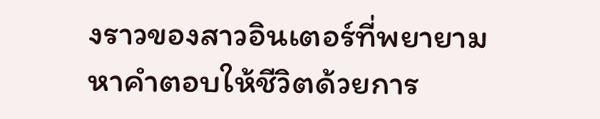งราวของสาวอินเตอร์ที่พยายามหาคำตอบให้ชีวิตด้วยการ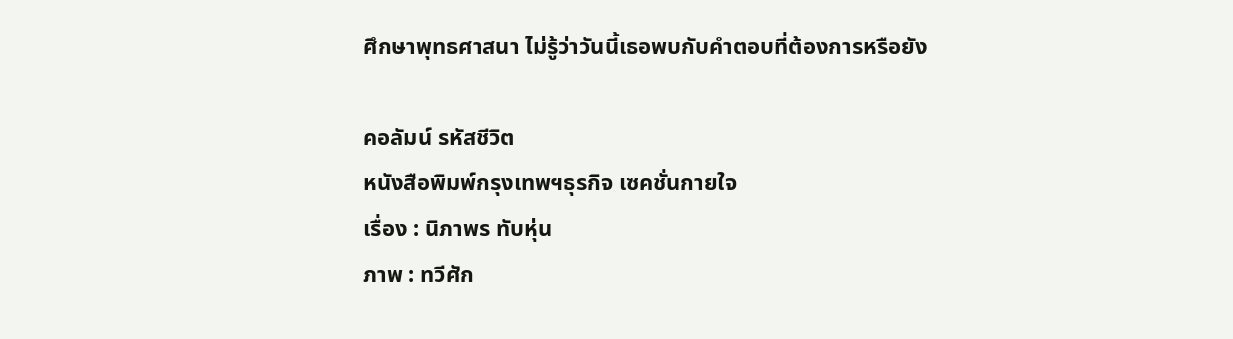ศึกษาพุทธศาสนา ไม่รู้ว่าวันนี้เธอพบกับคำตอบที่ต้องการหรือยัง

คอลัมน์ รหัสชีวิต
หนังสือพิมพ์กรุงเทพฯธุรกิจ เซคชั่นกายใจ
เรื่อง : นิภาพร ทับหุ่น
ภาพ : ทวีศัก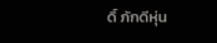ดิ์ ภักดีหุ่น